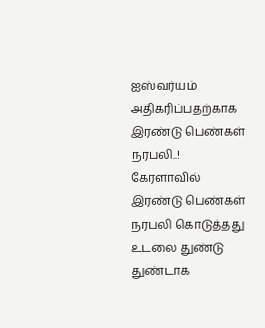ஐஸ்வர்யம் அதிகரிப்பதற்காக இரண்டு பெண்கள் நரபலி..!
கேரளாவில் இரண்டு பெண்கள் நரபலி கொடுத்தது உடலை துண்டு துண்டாக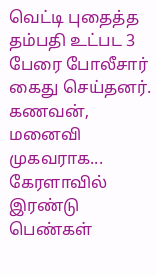வெட்டி புதைத்த தம்பதி உட்பட 3 பேரை போலீசார் கைது செய்தனர். கணவன், மனைவி முகவராக...
கேரளாவில் இரண்டு பெண்கள்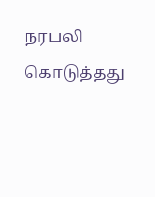நரபலி கொடுத்தது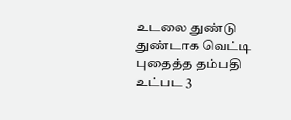உடலை துண்டு துண்டாக வெட்டி புதைத்த தம்பதி உட்பட 3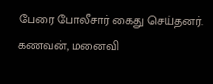பேரை போலீசார் கைது செய்தனர். கணவன், மனைவி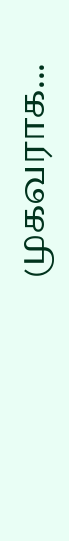முகவராக...